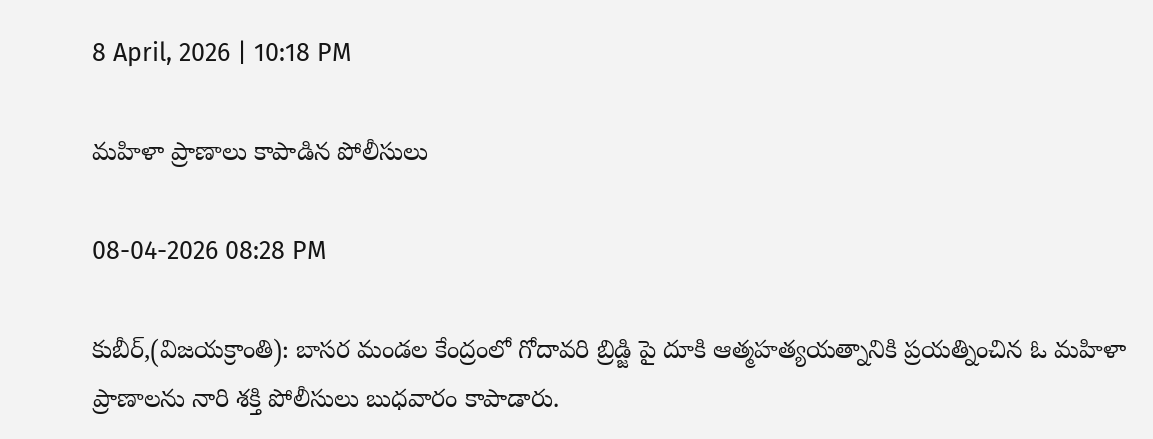8 April, 2026 | 10:18 PM

మహిళా ప్రాణాలు కాపాడిన పోలీసులు

08-04-2026 08:28 PM

కుబీర్,(విజయక్రాంతి): బాసర మండల కేంద్రంలో గోదావరి బ్రిడ్జి పై దూకి ఆత్మహత్యయత్నానికి ప్రయత్నించిన ఓ మహిళా ప్రాణాలను నారి శక్తి పోలీసులు బుధవారం కాపాడారు.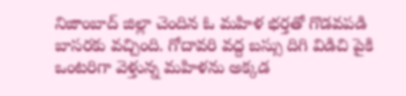నిజాంబాద్ జిల్లా చెందిన ఓ మహిళ భర్తతో గొడవపడి బాసరకు వచ్చింది. గోదావరి వద్ద బస్సు దిగి విడిచి పైకి ఒంటరిగా వెళ్తున్న మహిళను అక్కడ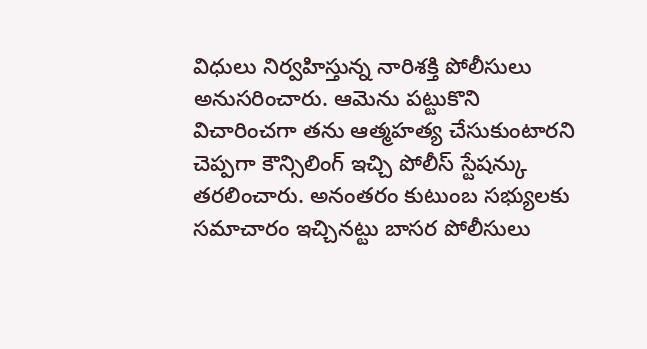విధులు నిర్వహిస్తున్న నారిశక్తి పోలీసులు అనుసరించారు. ఆమెను పట్టుకొని విచారించగా తను ఆత్మహత్య చేసుకుంటారని చెప్పగా కౌన్సిలింగ్ ఇచ్చి పోలీస్ స్టేషన్కు తరలించారు. అనంతరం కుటుంబ సభ్యులకు సమాచారం ఇచ్చినట్టు బాసర పోలీసులు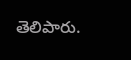తెలిపారు.